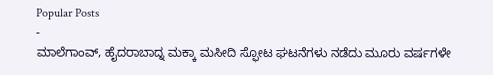Popular Posts
-
ಮಾಲೆಗಾಂವ್, ಹೈದರಾಬಾದ್ನ ಮಕ್ಕಾ ಮಸೀದಿ ಸ್ಫೋಟ ಘಟನೆಗಳು ನಡೆದು ಮೂರು ವರ್ಷಗಳೇ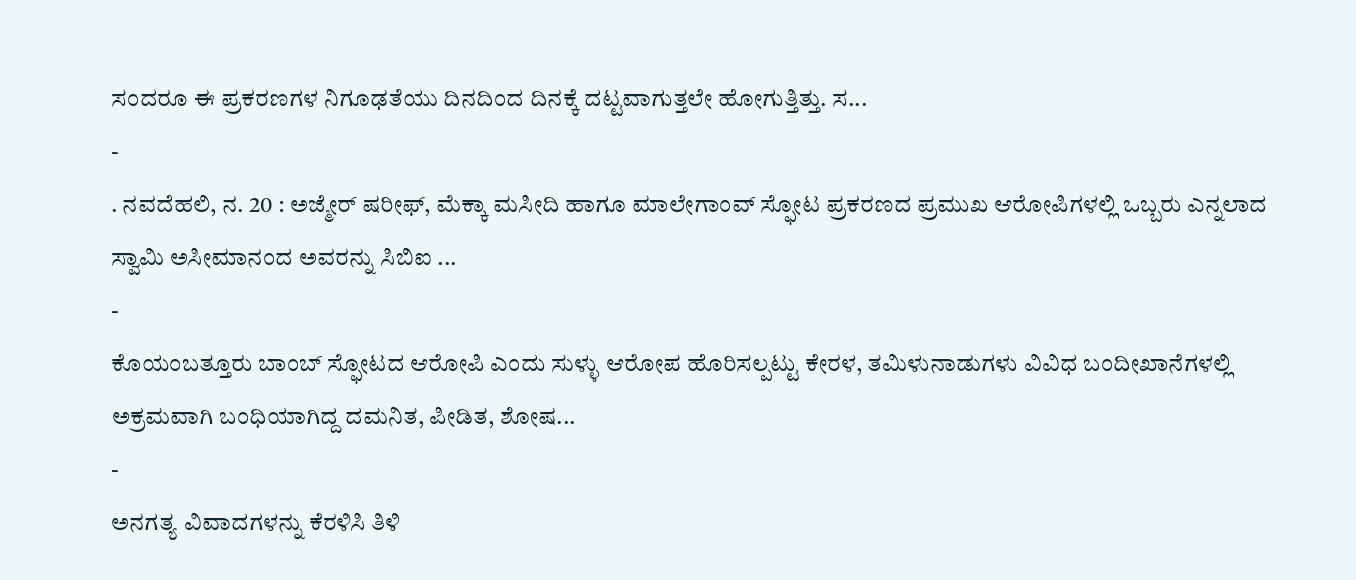ಸಂದರೂ ಈ ಪ್ರಕರಣಗಳ ನಿಗೂಢತೆಯು ದಿನದಿಂದ ದಿನಕ್ಕೆ ದಟ್ಟವಾಗುತ್ತಲೇ ಹೋಗುತ್ತಿತ್ತು. ಸ...
-
. ನವದೆಹಲಿ, ನ. 20 : ಅಜ್ಮೇರ್ ಷರೀಫ್, ಮೆಕ್ಕಾ ಮಸೀದಿ ಹಾಗೂ ಮಾಲೇಗಾಂವ್ ಸ್ಫೋಟ ಪ್ರಕರಣದ ಪ್ರಮುಖ ಆರೋಪಿಗಳಲ್ಲಿ ಒಬ್ಬರು ಎನ್ನಲಾದ ಸ್ವಾಮಿ ಅಸೀಮಾನಂದ ಅವರನ್ನು ಸಿಬಿಐ ...
-
ಕೊಯಂಬತ್ತೂರು ಬಾಂಬ್ ಸ್ಫೋಟದ ಆರೋಪಿ ಎಂದು ಸುಳ್ಳು ಆರೋಪ ಹೊರಿಸಲ್ಪಟ್ಟು ಕೇರಳ, ತಮಿಳುನಾಡುಗಳು ವಿವಿಧ ಬಂದೀಖಾನೆಗಳಲ್ಲಿ ಅಕ್ರಮವಾಗಿ ಬಂಧಿಯಾಗಿದ್ದ ದಮನಿತ, ಪೀಡಿತ, ಶೋಷ...
-
ಅನಗತ್ಯ ವಿವಾದಗಳನ್ನು ಕೆರಳಿಸಿ ತಿಳಿ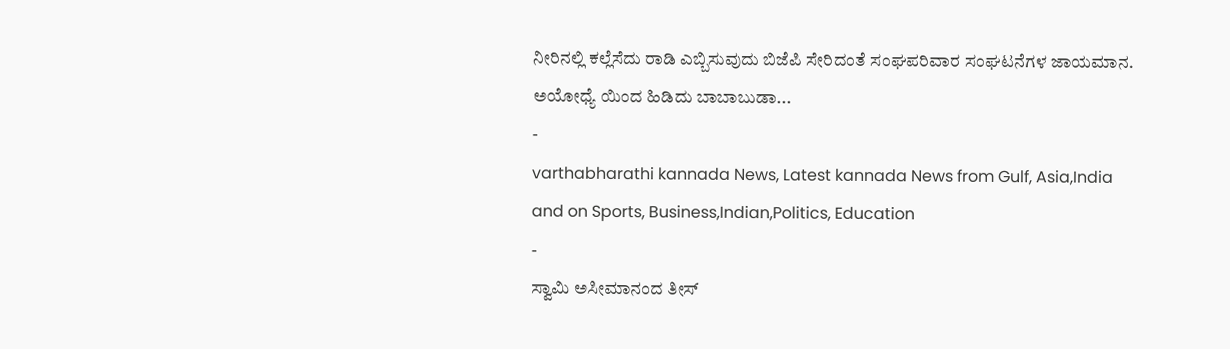ನೀರಿನಲ್ಲಿ ಕಲ್ಲೆಸೆದು ರಾಡಿ ಎಬ್ಬಿಸುವುದು ಬಿಜೆಪಿ ಸೇರಿದಂತೆ ಸಂಘಪರಿವಾರ ಸಂಘಟನೆಗಳ ಜಾಯಮಾನ. ಅಯೋಧ್ಯೆ ಯಿಂದ ಹಿಡಿದು ಬಾಬಾಬುಡಾ...
-
varthabharathi kannada News, Latest kannada News from Gulf, Asia,India and on Sports, Business,Indian,Politics, Education
-
ಸ್ವಾಮಿ ಅಸೀಮಾನಂದ ತೀಸ್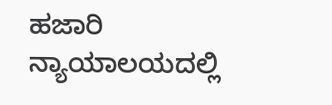ಹಜಾರಿ ನ್ಯಾಯಾಲಯದಲ್ಲಿ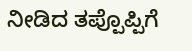ನೀಡಿದ ತಪ್ಪೊಪ್ಪಿಗೆ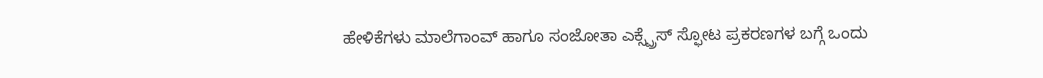ಹೇಳಿಕೆಗಳು ಮಾಲೆಗಾಂವ್ ಹಾಗೂ ಸಂಜೋತಾ ಎಕ್ಸ್ಪ್ರೆಸ್ ಸ್ಫೋಟ ಪ್ರಕರಣಗಳ ಬಗ್ಗೆ ಒಂದು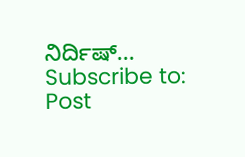ನಿರ್ದಿಷ್...
Subscribe to:
Post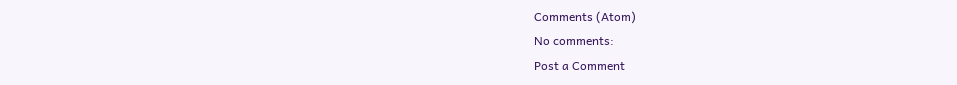Comments (Atom)
No comments:
Post a Comment